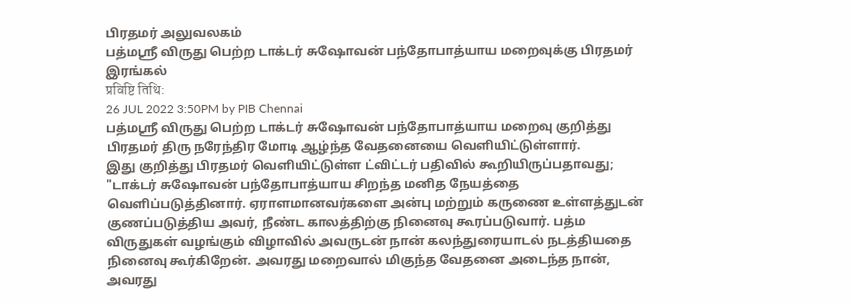பிரதமர் அலுவலகம்
பத்மஸ்ரீ விருது பெற்ற டாக்டர் சுஷோவன் பந்தோபாத்யாய மறைவுக்கு பிரதமர் இரங்கல்
प्रविष्टि तिथि:
26 JUL 2022 3:50PM by PIB Chennai
பத்மஸ்ரீ விருது பெற்ற டாக்டர் சுஷோவன் பந்தோபாத்யாய மறைவு குறித்து பிரதமர் திரு நரேந்திர மோடி ஆழ்ந்த வேதனையை வெளியிட்டுள்ளார்.
இது குறித்து பிரதமர் வெளியிட்டுள்ள ட்விட்டர் பதிவில் கூறியிருப்பதாவது;
"டாக்டர் சுஷோவன் பந்தோபாத்யாய சிறந்த மனித நேயத்தை வெளிப்படுத்தினார். ஏராளமானவர்களை அன்பு மற்றும் கருணை உள்ளத்துடன் குணப்படுத்திய அவர், நீண்ட காலத்திற்கு நினைவு கூரப்படுவார். பத்ம விருதுகள் வழங்கும் விழாவில் அவருடன் நான் கலந்துரையாடல் நடத்தியதை நினைவு கூர்கிறேன். அவரது மறைவால் மிகுந்த வேதனை அடைந்த நான், அவரது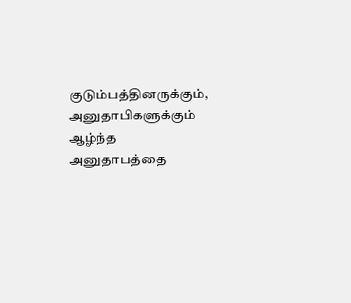குடும்பத்தினருக்கும், அனுதாபிகளுக்கும் ஆழ்ந்த அனுதாபத்தை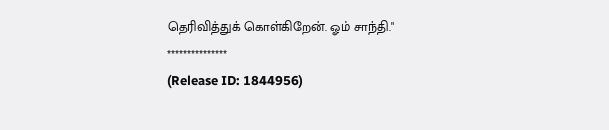தெரிவித்துக் கொள்கிறேன். ஓம் சாந்தி."
***************
(Release ID: 1844956)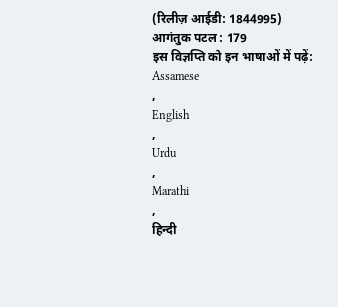(रिलीज़ आईडी: 1844995)
आगंतुक पटल : 179
इस विज्ञप्ति को इन भाषाओं में पढ़ें:
Assamese
,
English
,
Urdu
,
Marathi
,
हिन्दी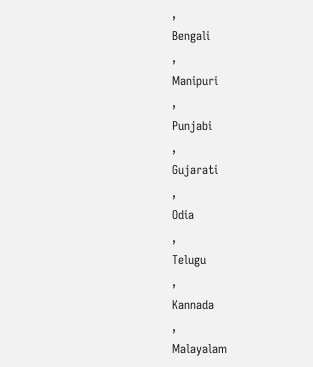,
Bengali
,
Manipuri
,
Punjabi
,
Gujarati
,
Odia
,
Telugu
,
Kannada
,
Malayalam